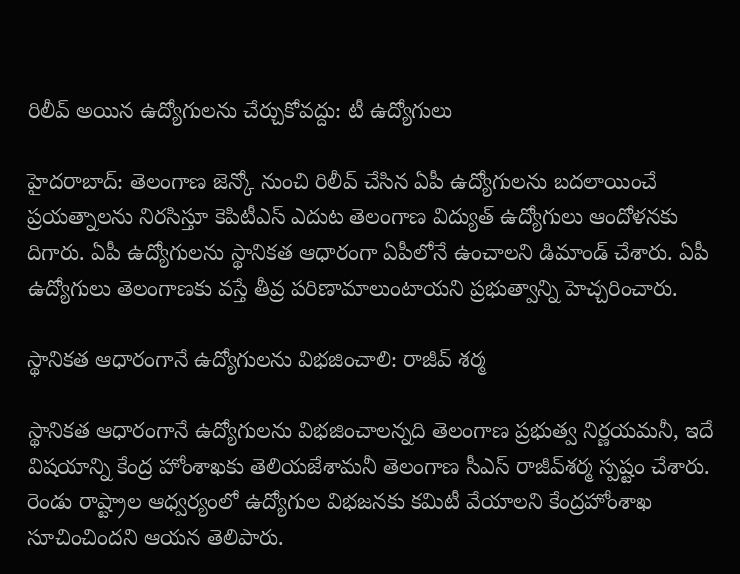రిలీవ్ అయిన ఉద్యోగులను చేర్చుకోవద్దు: టీ ఉద్యోగులు

హైదరాబాద్: తెలంగాణ జెన్కో నుంచి రిలీవ్ చేసిన ఏపీ ఉద్యోగులను బదలాయించే ప్రయత్నాలను నిరసిస్తూ కెపిటీఎస్ ఎదుట తెలంగాణ విద్యుత్ ఉద్యోగులు ఆందోళనకు దిగారు. ఏపీ ఉద్యోగులను స్థానికత ఆధారంగా ఏపీలోనే ఉంచాలని డిమాండ్ చేశారు. ఏపీ ఉద్యోగులు తెలంగాణకు వస్తే తీవ్ర పరిణామాలుంటాయని ప్రభుత్వాన్ని హెచ్చరించారు.

స్థానికత ఆధారంగానే ఉద్యోగులను విభజించాలి: రాజీవ్ శర్మ

స్థానికత ఆధారంగానే ఉద్యోగులను విభజించాలన్నది తెలంగాణ ప్రభుత్వ నిర్ణయమనీ, ఇదే విషయాన్ని కేంద్ర హోంశాఖకు తెలియజేశామనీ తెలంగాణ సీఎస్‌ రాజీవ్‌శర్మ స్పష్టం చేశారు. రెండు రాష్ట్రాల ఆధ్వర్యంలో ఉద్యోగుల విభజనకు కమిటీ వేయాలని కేంద్రహోంశాఖ సూచించిందని ఆయన తెలిపారు.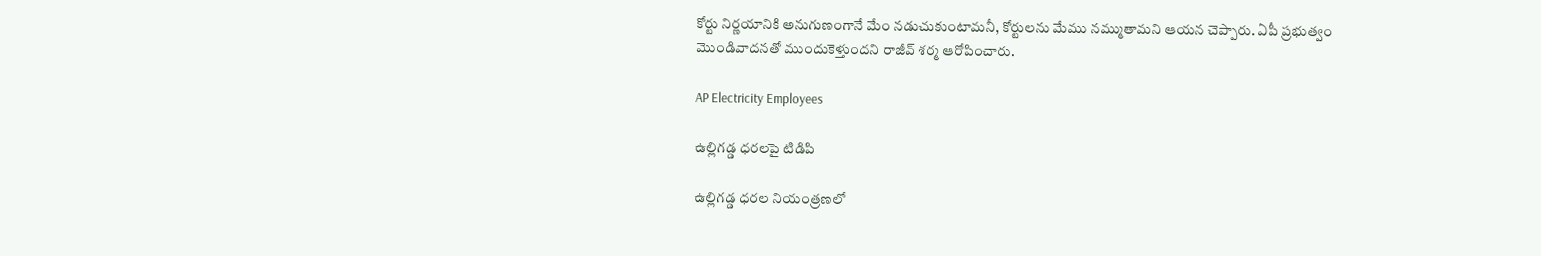కోర్టు నిర్ణయానికి అనుగుణంగానే మేం నడుచుకుంటామనీ, కోర్టులను మేము నమ్ముతామని ఆయన చెప్పారు. ఏపీ ప్రభుత్వం మొండివాదనతో ముందుకెళ్తుందని రాజీవ్ శర్మ ఆరోపించారు.

AP Electricity Employees

ఉల్లిగడ్డ ధరలపై టిడిపి

ఉల్లిగడ్డ ధరల నియంత్రణలో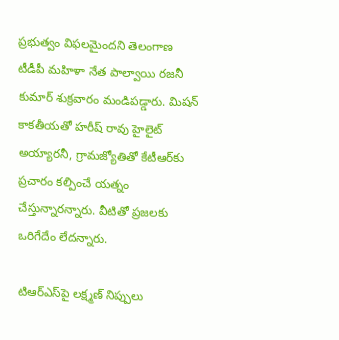ప్రభుత్వం విఫలమైందని తెలంగాణ టీడీపీ మహిళా నేత పాల్వాయి రజనీ కుమార్‌ శుక్రవారం మండిపడ్డారు. మిషన్‌ కాకతీయతో హరీష్ రావు హైలైట్‌ అయ్యారనీ, గ్రామజ్యోతితో కేటీఆర్‌కు ప్రచారం కల్పించే యత్నం చేస్తున్నారన్నారు. వీటితో ప్రజలకు ఒరిగేదేం లేదన్నారు.

టిఆర్ఎస్‌పై లక్ష్మణ్ నిప్పులు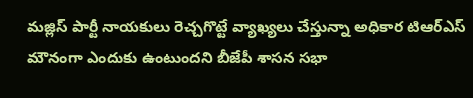మజ్లిస్ పార్టీ నాయకులు రెచ్చగొట్టే వ్యాఖ్యలు చేస్తున్నా అధికార టిఆర్ఎస్ మౌనంగా ఎందుకు ఉంటుందని బీజేపీ శాసన సభా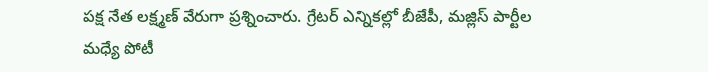పక్ష నేత లక్ష్మణ్ వేరుగా ప్రశ్నించారు. గ్రేటర్ ఎన్నికల్లో బీజేపీ, మజ్లిస్ పార్టీల మధ్యే పోటీ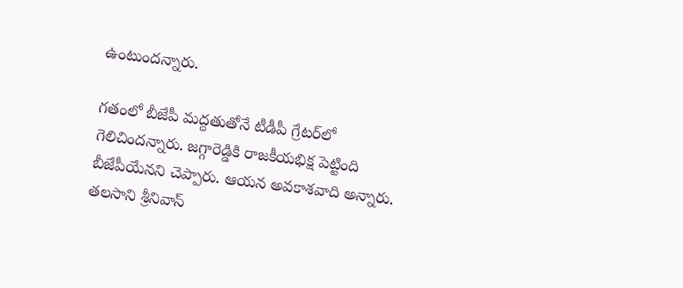ఉంటుందన్నారు.

గతంలో బీజేపీ మద్దతుతోనే టీడీపీ గ్రేటర్‌లో గెలిచిందన్నారు. జగ్గారెడ్డికి రాజకీయభిక్ష పెట్టింది బీజేపీయేనని చెప్పారు. ఆయన అవకాశవాది అన్నారు. తలసాని శ్రీనివాస్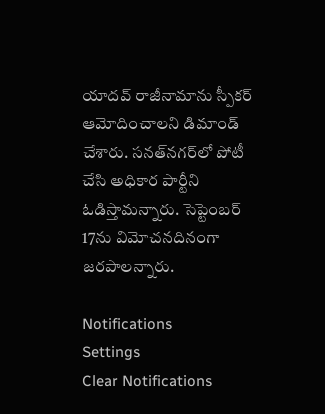యాదవ్ రాజీనామాను స్పీకర్ ఆమోదించాలని డిమాండ్ చేశారు. సనత్‌నగర్‌లో పోటీ చేసి అధికార పార్టీని ఓడిస్తామన్నారు. సెప్టెంబర్ 17ను విమోచనదినంగా జరపాలన్నారు.

Notifications
Settings
Clear Notifications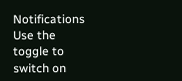Notifications
Use the toggle to switch on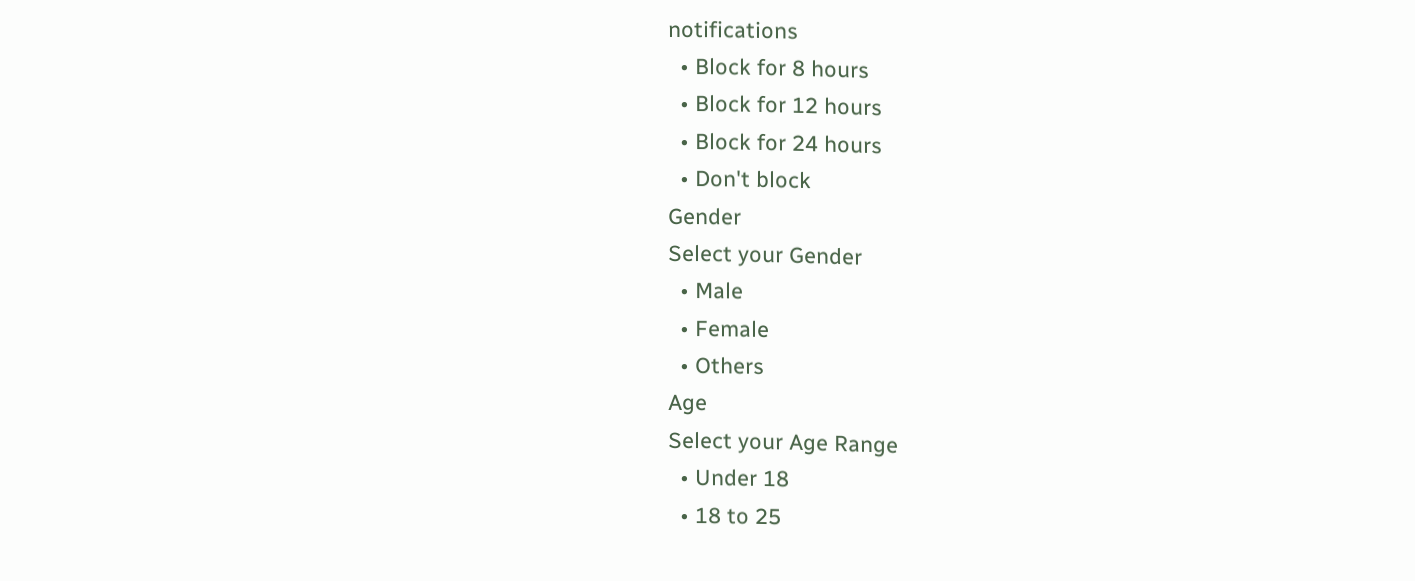notifications
  • Block for 8 hours
  • Block for 12 hours
  • Block for 24 hours
  • Don't block
Gender
Select your Gender
  • Male
  • Female
  • Others
Age
Select your Age Range
  • Under 18
  • 18 to 25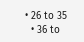• 26 to 35
  • 36 to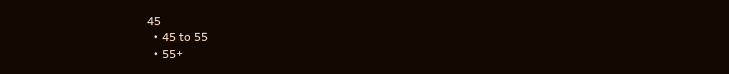45
  • 45 to 55
  • 55+